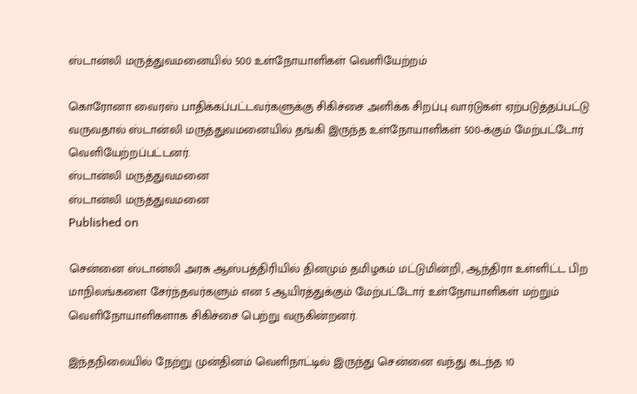ஸ்டான்லி மருத்துவமனையில் 500 உள்நோயாளிகள் வெளியேற்றம்

கொரோனா வைரஸ் பாதிக்கப்பட்டவர்களுக்கு சிகிச்சை அளிக்க சிறப்பு வார்டுகள் ஏற்படுத்தப்பட்டு வருவதால் ஸ்டான்லி மருத்துவமனையில் தங்கி இருந்த உள்நோயாளிகள் 500-க்கும் மேற்பட்டோர் வெளியேற்றப்பட்டனர்.
ஸ்டான்லி மருத்துவமனை
ஸ்டான்லி மருத்துவமனை
Published on

சென்னை ஸ்டான்லி அரசு ஆஸ்பத்திரியில் தினமும் தமிழகம் மட்டுமின்றி, ஆந்திரா உள்ளிட்ட பிற மாநிலங்களை சேர்ந்தவர்களும் என 5 ஆயிரத்துக்கும் மேற்பட்டோர் உள்நோயாளிகள் மற்றும் வெளிநோயாளிகளாக சிகிச்சை பெற்று வருகின்றனர்.

இந்தநிலையில் நேற்று முன்தினம் வெளிநாட்டில் இருந்து சென்னை வந்து கடந்த 10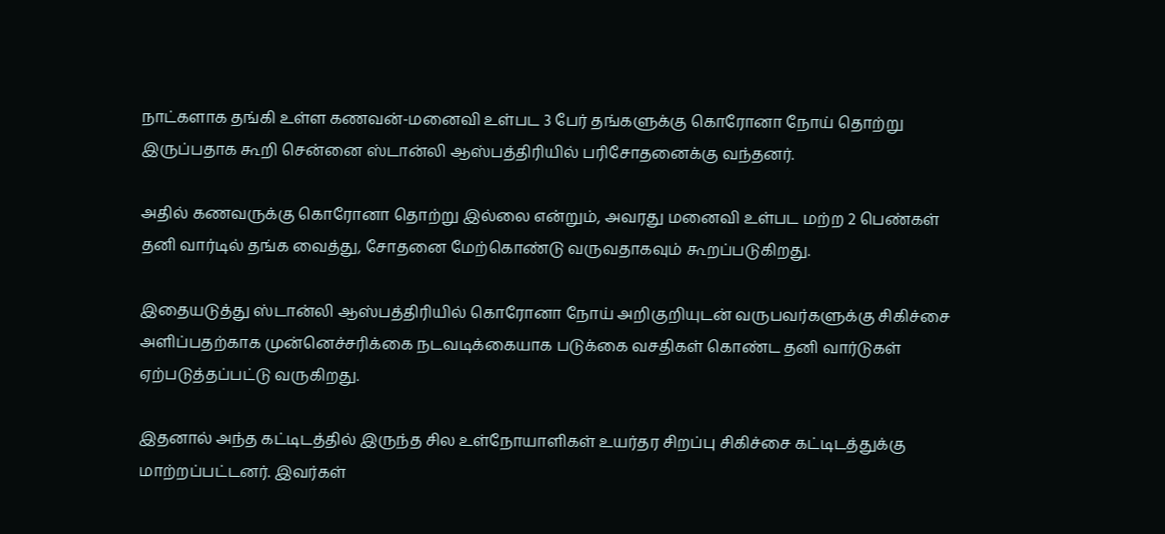நாட்களாக தங்கி உள்ள கணவன்-மனைவி உள்பட 3 பேர் தங்களுக்கு கொரோனா நோய் தொற்று இருப்பதாக கூறி சென்னை ஸ்டான்லி ஆஸ்பத்திரியில் பரிசோதனைக்கு வந்தனர்.

அதில் கணவருக்கு கொரோனா தொற்று இல்லை என்றும், அவரது மனைவி உள்பட மற்ற 2 பெண்கள் தனி வார்டில் தங்க வைத்து, சோதனை மேற்கொண்டு வருவதாகவும் கூறப்படுகிறது.

இதையடுத்து ஸ்டான்லி ஆஸ்பத்திரியில் கொரோனா நோய் அறிகுறியுடன் வருபவர்களுக்கு சிகிச்சை அளிப்பதற்காக முன்னெச்சரிக்கை நடவடிக்கையாக படுக்கை வசதிகள் கொண்ட தனி வார்டுகள் ஏற்படுத்தப்பட்டு வருகிறது.

இதனால் அந்த கட்டிடத்தில் இருந்த சில உள்நோயாளிகள் உயர்தர சிறப்பு சிகிச்சை கட்டிடத்துக்கு மாற்றப்பட்டனர். இவர்கள்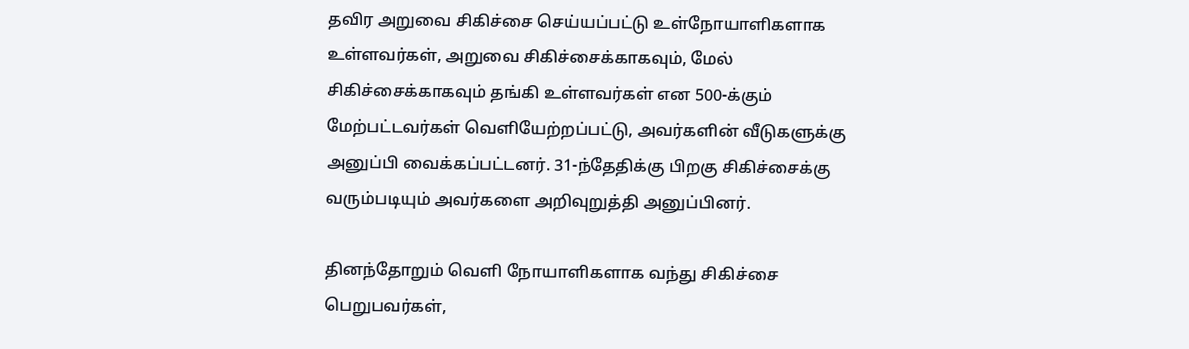தவிர அறுவை சிகிச்சை செய்யப்பட்டு உள்நோயாளிகளாக உள்ளவர்கள், அறுவை சிகிச்சைக்காகவும், மேல் சிகிச்சைக்காகவும் தங்கி உள்ளவர்கள் என 500-க்கும் மேற்பட்டவர்கள் வெளியேற்றப்பட்டு, அவர்களின் வீடுகளுக்கு அனுப்பி வைக்கப்பட்டனர். 31-ந்தேதிக்கு பிறகு சிகிச்சைக்கு வரும்படியும் அவர்களை அறிவுறுத்தி அனுப்பினர்.

தினந்தோறும் வெளி நோயாளிகளாக வந்து சிகிச்சை பெறுபவர்கள்,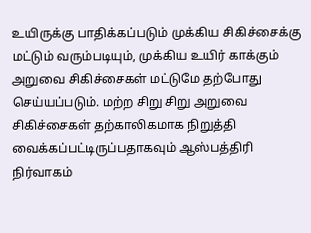உயிருக்கு பாதிக்கப்படும் முக்கிய சிகிச்சைக்கு மட்டும் வரும்படியும், முக்கிய உயிர் காக்கும் அறுவை சிகிச்சைகள் மட்டுமே தற்போது செய்யப்படும். மற்ற சிறு சிறு அறுவை சிகிச்சைகள் தற்காலிகமாக நிறுத்தி வைக்கப்பட்டிருப்பதாகவும் ஆஸ்பத்திரி நிர்வாகம்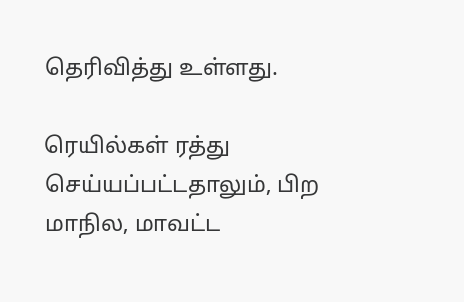தெரிவித்து உள்ளது.

ரெயில்கள் ரத்து செய்யப்பட்டதாலும், பிற மாநில, மாவட்ட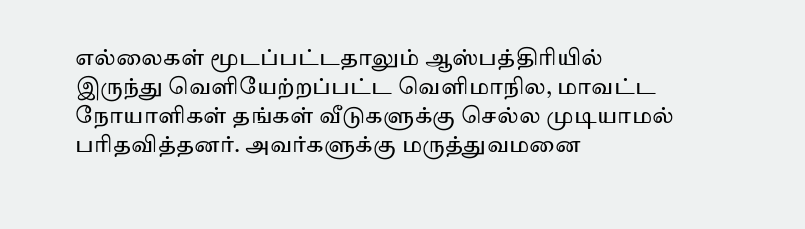எல்லைகள் மூடப்பட்டதாலும் ஆஸ்பத்திரியில் இருந்து வெளியேற்றப்பட்ட வெளிமாநில, மாவட்ட நோயாளிகள் தங்கள் வீடுகளுக்கு செல்ல முடியாமல் பரிதவித்தனர். அவர்களுக்கு மருத்துவமனை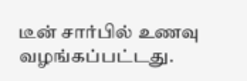டீன் சார்பில் உணவு வழங்கப்பட்டது.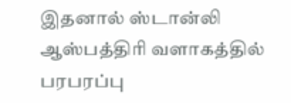இதனால் ஸ்டான்லி ஆஸ்பத்திரி வளாகத்தில் பரபரப்பு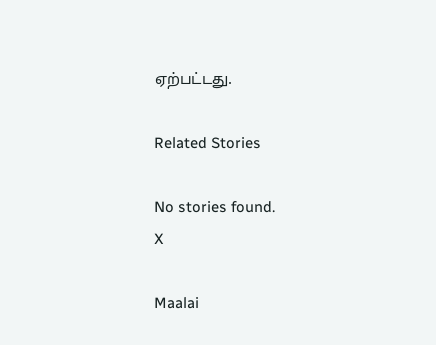ஏற்பட்டது.

Related Stories

No stories found.
X

Maalai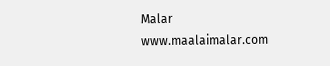Malar
www.maalaimalar.com